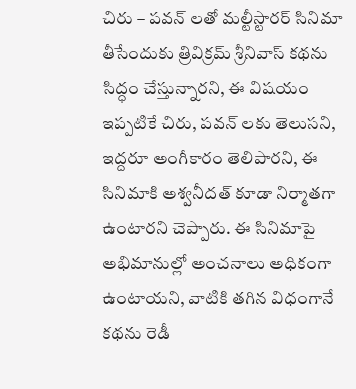చిరు – పవన్ లతో మల్టీస్టారర్ సినిమా తీసేందుకు త్రివిక్రమ్ శ్రీనివాస్ కథను సిద్ధం చేస్తున్నారని, ఈ విషయం ఇప్పటికే చిరు, పవన్ లకు తెలుసని, ఇద్దరూ అంగీకారం తెలిపారని, ఈ సినిమాకి అశ్వనీదత్ కూడా నిర్మాతగా ఉంటారని చెప్పారు. ఈ సినిమాపై అభిమానుల్లో అంచనాలు అధికంగా ఉంటాయని, వాటికి తగిన విధంగానే కథను రెడీ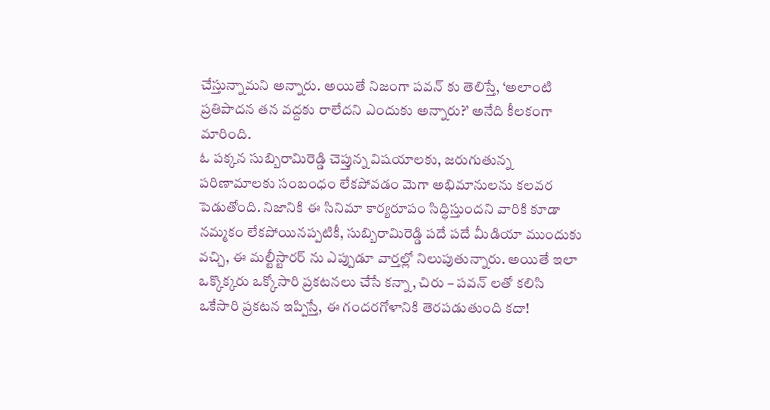చేస్తున్నామని అన్నారు. అయితే నిజంగా పవన్ కు తెలిస్తే, ‘అలాంటి ప్రతిపాదన తన వద్దకు రాలేదని ఎందుకు అన్నారు?’ అనేది కీలకంగా మారింది.
ఓ పక్కన సుబ్బిరామిరెడ్డి చెప్తున్న విషయాలకు, జరుగుతున్న పరిణామాలకు సంబంధం లేకపోవడం మెగా అభిమానులను కలవర పెడుతోంది. నిజానికి ఈ సినిమా కార్యరూపం సిద్ధిస్తుందని వారికి కూడా నమ్మకం లేకపోయినప్పటికీ, సుబ్బిరామిరెడ్డి పదే పదే మీడియా ముందుకు వచ్చి, ఈ మల్టీస్టారర్ ను ఎప్పుడూ వార్తల్లో నిలుపుతున్నారు. అయితే ఇలా ఒక్కొక్కరు ఒక్కోసారి ప్రకటనలు చేసే కన్నా, చిరు – పవన్ లతో కలిసి ఒకేసారి ప్రకటన ఇప్పిస్తే, ఈ గందరగోళానికి తెరపడుతుంది కదా!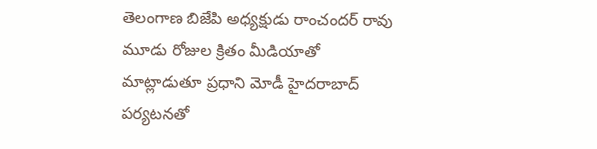తెలంగాణ బిజేపి అధ్యక్షుడు రాంచందర్ రావు మూడు రోజుల క్రితం మీడియాతో మాట్లాడుతూ ప్రధాని మోడీ హైదరాబాద్ పర్యటనతో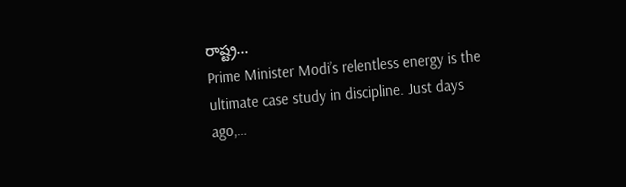రాష్ట్ర…
Prime Minister Modi’s relentless energy is the ultimate case study in discipline. Just days ago,…